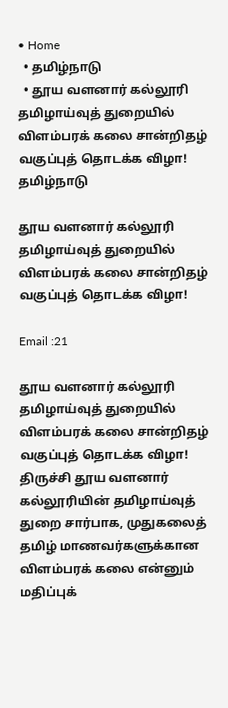• Home
  • தமிழ்நாடு
  • தூய வளனார் கல்லூரி தமிழாய்வுத் துறையில் விளம்பரக் கலை சான்றிதழ் வகுப்புத் தொடக்க விழா!
தமிழ்நாடு

தூய வளனார் கல்லூரி தமிழாய்வுத் துறையில் விளம்பரக் கலை சான்றிதழ் வகுப்புத் தொடக்க விழா!

Email :21

தூய வளனார் கல்லூரி தமிழாய்வுத் துறையில் விளம்பரக் கலை சான்றிதழ் வகுப்புத் தொடக்க விழா!
திருச்சி தூய வளனார் கல்லூரியின் தமிழாய்வுத் துறை சார்பாக, முதுகலைத் தமிழ் மாணவர்களுக்கான விளம்பரக் கலை என்னும் மதிப்புக்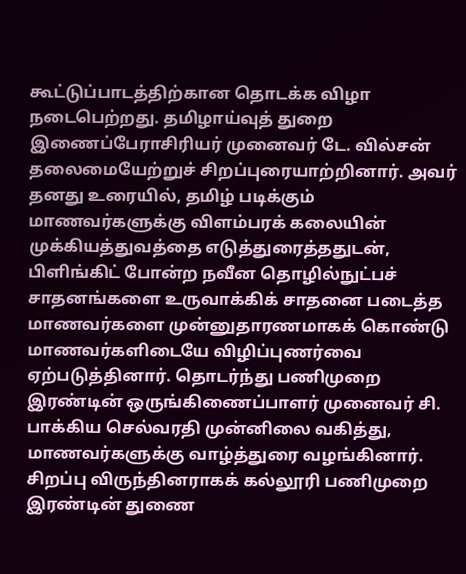கூட்டுப்பாடத்திற்கான தொடக்க விழா நடைபெற்றது. தமிழாய்வுத் துறை இணைப்பேராசிரியர் முனைவர் டே. வில்சன் தலைமையேற்றுச் சிறப்புரையாற்றினார். அவர் தனது உரையில், தமிழ் படிக்கும் மாணவர்களுக்கு விளம்பரக் கலையின் முக்கியத்துவத்தை எடுத்துரைத்ததுடன், பிளிங்கிட் போன்ற நவீன தொழில்நுட்பச் சாதனங்களை உருவாக்கிக் சாதனை படைத்த மாணவர்களை முன்னுதாரணமாகக் கொண்டு மாணவர்களிடையே விழிப்புணர்வை ஏற்படுத்தினார். தொடர்ந்து பணிமுறை இரண்டின் ஒருங்கிணைப்பாளர் முனைவர் சி. பாக்கிய செல்வரதி முன்னிலை வகித்து, மாணவர்களுக்கு வாழ்த்துரை வழங்கினார்.
சிறப்பு விருந்தினராகக் கல்லூரி பணிமுறை இரண்டின் துணை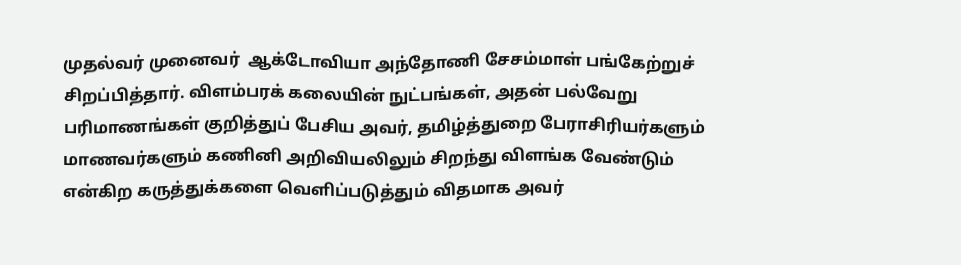முதல்வர் முனைவர்  ஆக்டோவியா அந்தோணி சேசம்மாள் பங்கேற்றுச் சிறப்பித்தார். விளம்பரக் கலையின் நுட்பங்கள், அதன் பல்வேறு பரிமாணங்கள் குறித்துப் பேசிய அவர், தமிழ்த்துறை பேராசிரியர்களும் மாணவர்களும் கணினி அறிவியலிலும் சிறந்து விளங்க வேண்டும் என்கிற கருத்துக்களை வெளிப்படுத்தும் விதமாக அவர்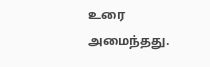உரை அமைந்தது.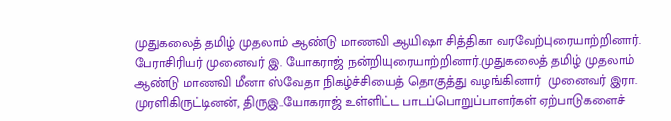முதுகலைத் தமிழ் முதலாம் ஆண்டு மாணவி ஆயிஷா சித்திகா வரவேற்புரையாற்றினார். பேராசிரியர் முனைவர் இ. யோகராஜ் நன்றியுரையாற்றினார்.முதுகலைத் தமிழ் முதலாம் ஆண்டு மாணவி மீனா ஸ்வேதா நிகழ்ச்சியைத் தொகுத்து வழங்கினார்  முனைவர் இரா. முரளிகிருட்டினன், திருஇ..யோகராஜ் உள்ளிட்ட பாடப்பொறுப்பாளர்கள் ஏற்பாடுகளைச்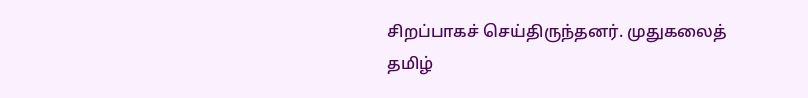சிறப்பாகச் செய்திருந்தனர். முதுகலைத் தமிழ்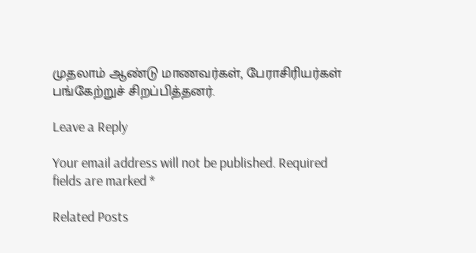முதலாம் ஆண்டு மாணவர்கள், பேராசிரியர்கள்  பங்கேற்றுச் சிறப்பித்தனர்.

Leave a Reply

Your email address will not be published. Required fields are marked *

Related Posts